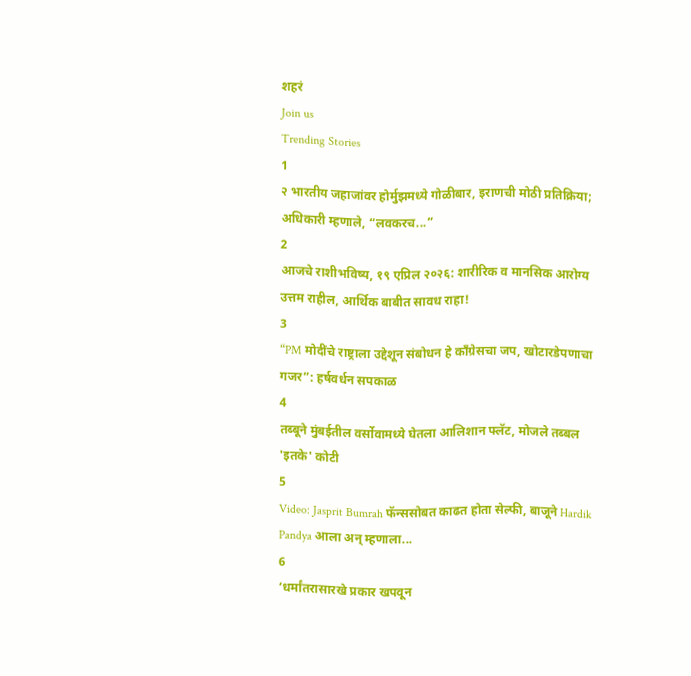शहरं
Join us
Trending Stories
1
२ भारतीय जहाजांवर होर्मुझमध्ये गोळीबार, इराणची मोठी प्रतिक्रिया; अधिकारी म्हणाले, “लवकरच...”
2
आजचे राशीभविष्य, १९ एप्रिल २०२६: शारीरिक व मानसिक आरोग्य उत्तम राहील, आर्थिक बाबीत सावध राहा!
3
“PM मोदींचे राष्ट्राला उद्देशून संबोधन हे काँग्रेसचा जप, खोटारडेपणाचा गजर”: हर्षवर्धन सपकाळ
4
तब्बूने मुंबईतील वर्सोवामध्ये घेतला आलिशान फ्लॅट, मोजले तब्बल 'इतके' कोटी
5
Video: Jasprit Bumrah फॅन्ससोबत काढत होता सेल्फी, बाजूने Hardik Pandya आला अन् म्हणाला...
6
‘धर्मांतरासारखे प्रकार खपवून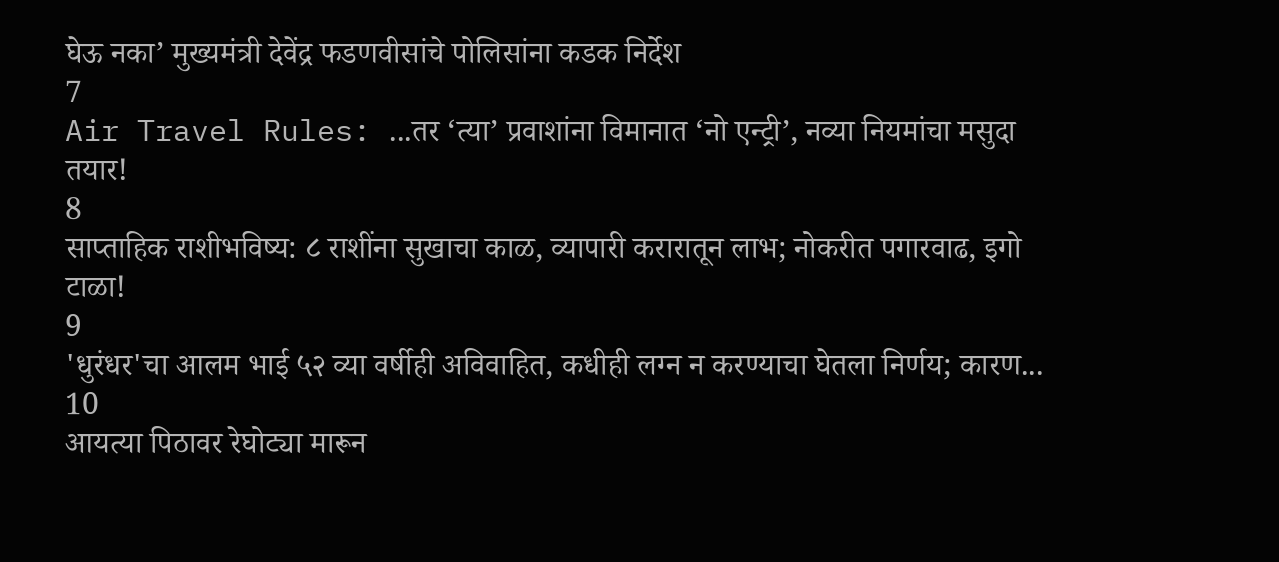घेऊ नका’ मुख्यमंत्री देवेंद्र फडणवीसांचे पोलिसांना कडक निर्देश
7
Air Travel Rules: ...तर ‘त्या’ प्रवाशांना विमानात ‘नो एन्ट्री’, नव्या नियमांचा मसुदा तयार!
8
साप्ताहिक राशीभविष्य: ८ राशींना सुखाचा काळ, व्यापारी करारातून लाभ; नोकरीत पगारवाढ, इगो टाळा!
9
'धुरंधर'चा आलम भाई ५२ व्या वर्षीही अविवाहित, कधीही लग्न न करण्याचा घेतला निर्णय; कारण...
10
आयत्या पिठावर रेघोट्या मारून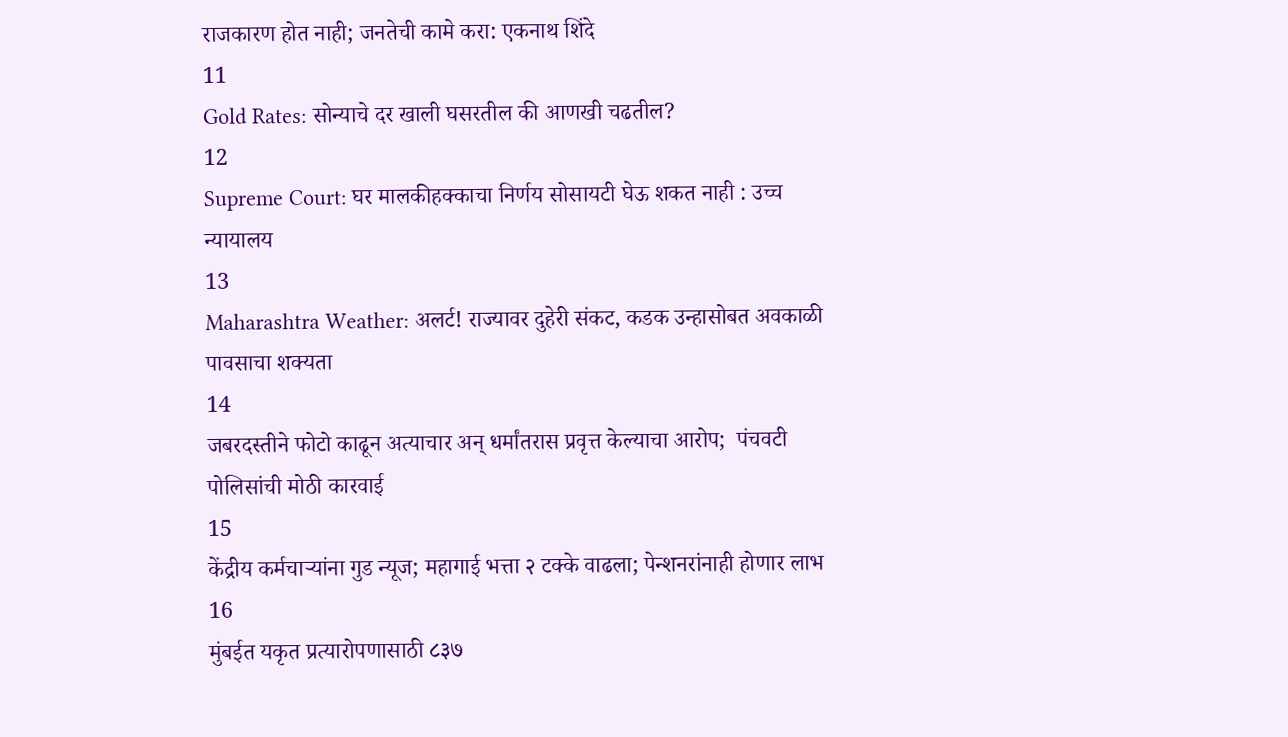राजकारण होत नाही; जनतेची कामे करा: एकनाथ शिंदे
11
Gold Rates: सोन्याचे दर खाली घसरतील की आणखी चढतील?
12
Supreme Court: घर मालकीहक्काचा निर्णय सोसायटी घेऊ शकत नाही : उच्च न्यायालय
13
Maharashtra Weather: अलर्ट! राज्यावर दुहेरी संकट, कडक उन्हासोबत अवकाळी पावसाचा शक्यता
14
जबरदस्तीने फोटो काढून अत्याचार अन् धर्मांतरास प्रवृत्त केल्याचा आरोप;  पंचवटी पोलिसांची मोठी कारवाई
15
केंद्रीय कर्मचाऱ्यांना गुड न्यूज; महागाई भत्ता २ टक्के वाढला; पेन्शनरांनाही होणार लाभ
16
मुंबईत यकृत प्रत्यारोपणासाठी ८३७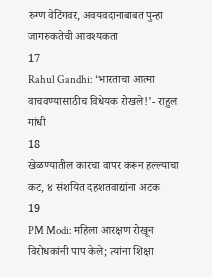रुग्ण वेटिंगवर, अवयवदानाबाबत पुन्हा जागरुकतेची आवश्यकता
17
Rahul Gandhi: ‘भारताचा आत्मा वाचवण्यासाठीच विधेयक रोखले!’- राहुल गांधी
18
खेळण्यातील कारचा वापर करून हल्ल्याचा कट, ४ संशयित दहशतवाद्यांना अटक
19
PM Modi: महिला आरक्षण रोखून विरोधकांनी पाप केले; त्यांना शिक्षा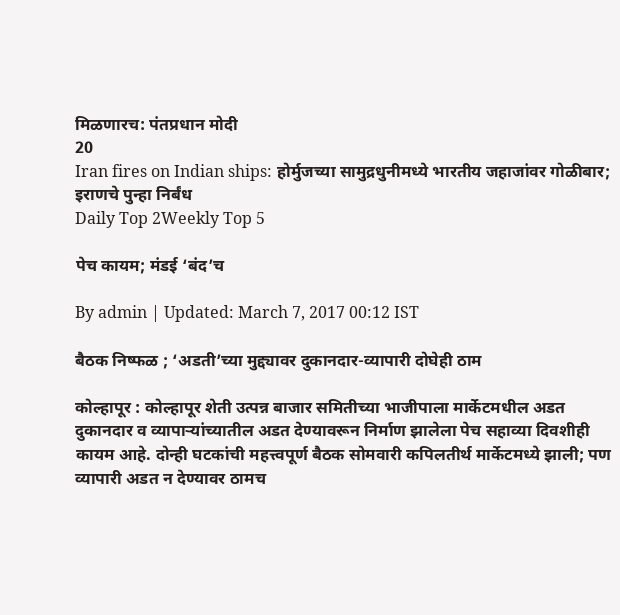मिळणारच: पंतप्रधान मोदी
20
Iran fires on Indian ships: होर्मुजच्या सामुद्रधुनीमध्ये भारतीय जहाजांवर गोळीबार; इराणचे पुन्हा निर्बंध
Daily Top 2Weekly Top 5

पेच कायम; मंडई ‘बंद’च

By admin | Updated: March 7, 2017 00:12 IST

बैठक निष्फळ ; ‘अडती’च्या मुद्द्यावर दुकानदार-व्यापारी दोघेही ठाम

कोल्हापूर : कोल्हापूर शेती उत्पन्न बाजार समितीच्या भाजीपाला मार्केटमधील अडत दुकानदार व व्यापाऱ्यांच्यातील अडत देण्यावरून निर्माण झालेला पेच सहाव्या दिवशीही कायम आहे. दोन्ही घटकांची महत्त्वपूर्ण बैठक सोमवारी कपिलतीर्थ मार्केटमध्ये झाली; पण व्यापारी अडत न देण्यावर ठामच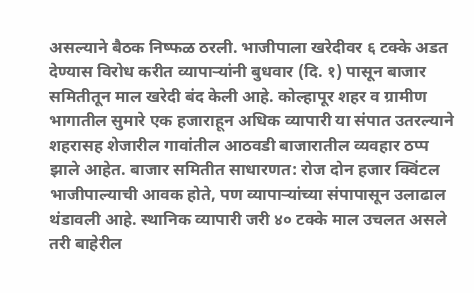असल्याने बैठक निष्फळ ठरली. भाजीपाला खरेदीवर ६ टक्के अडत देण्यास विरोध करीत व्यापाऱ्यांनी बुधवार (दि. १) पासून बाजार समितीतून माल खरेदी बंद केली आहे. कोल्हापूर शहर व ग्रामीण भागातील सुमारे एक हजाराहून अधिक व्यापारी या संपात उतरल्याने शहरासह शेजारील गावांतील आठवडी बाजारातील व्यवहार ठप्प झाले आहेत. बाजार समितीत साधारणत: रोज दोन हजार क्विंटल भाजीपाल्याची आवक होते, पण व्यापाऱ्यांच्या संपापासून उलाढाल थंडावली आहे. स्थानिक व्यापारी जरी ४० टक्के माल उचलत असले तरी बाहेरील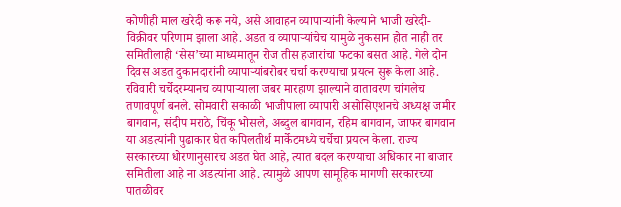कोणीही माल खरेदी करू नये, असे आवाहन व्यापाऱ्यांनी केल्याने भाजी खरेदी-विक्रीवर परिणाम झाला आहे. अडत व व्यापाऱ्यांचेच यामुळे नुकसान होत नाही तर समितीलाही ‘सेस’च्या माध्यमातून रोज तीस हजारांचा फटका बसत आहे. गेले दोन दिवस अडत दुकानदारांनी व्यापाऱ्यांबरोबर चर्चा करण्याचा प्रयत्न सुरू केला आहे. रविवारी चर्चेदरम्यानच व्यापाऱ्याला जबर मारहाण झाल्याने वातावरण चांगलेच तणावपूर्ण बनले. सोमवारी सकाळी भाजीपाला व्यापारी असोसिएशनचे अध्यक्ष जमीर बागवान, संदीप मराठे, चिंकू भोसले, अब्दुल बागवान, रहिम बागवान, जाफर बागवान या अडत्यांनी पुढाकार घेत कपिलतीर्थ मार्केटमध्ये चर्चेचा प्रयत्न केला. राज्य सरकारच्या धोरणानुसारच अडत घेत आहे, त्यात बदल करण्याचा अधिकार ना बाजार समितीला आहे ना अडत्यांना आहे. त्यामुळे आपण सामूहिक मागणी सरकारच्या पातळीवर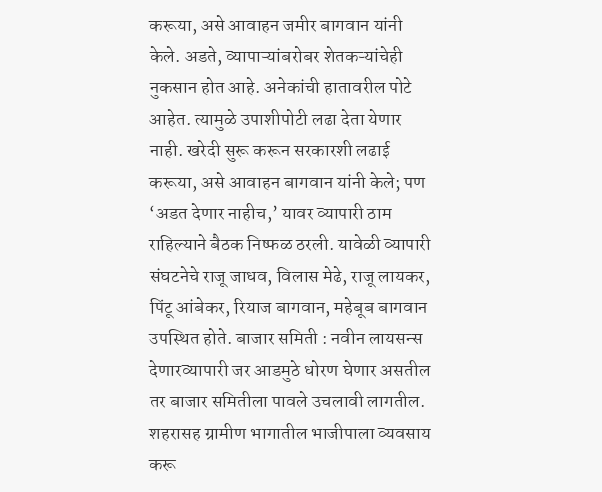करूया, असे आवाहन जमीर बागवान यांनी केले. अडते, व्यापाऱ्यांबरोबर शेतकऱ्यांचेही नुकसान होत आहे. अनेकांची हातावरील पोटे आहेत. त्यामुळे उपाशीपोटी लढा देता येणार नाही. खरेदी सुरू करून सरकारशी लढाई करूया, असे आवाहन बागवान यांनी केले; पण ‘अडत देणार नाहीच,’ यावर व्यापारी ठाम राहिल्याने बैठक निष्फळ ठरली. यावेळी व्यापारी संघटनेचे राजू जाधव, विलास मेढे, राजू लायकर, पिंटू आंबेकर, रियाज बागवान, महेबूब बागवान उपस्थित होते. बाजार समिती : नवीन लायसन्स देणारव्यापारी जर आडमुठे धोरण घेणार असतील तर बाजार समितीला पावले उचलावी लागतील. शहरासह ग्रामीण भागातील भाजीपाला व्यवसाय करू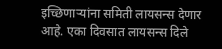इच्छिणाऱ्यांना समिती लायसन्स देणार आहे. एका दिवसात लायसन्स दिले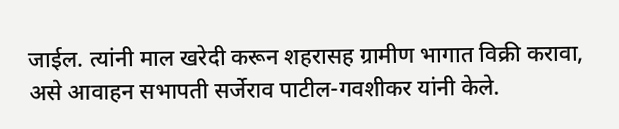जाईल. त्यांनी माल खरेदी करून शहरासह ग्रामीण भागात विक्री करावा, असे आवाहन सभापती सर्जेराव पाटील-गवशीकर यांनी केले.